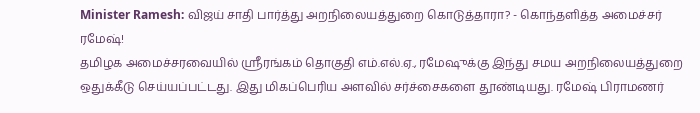Minister Ramesh: விஜய் சாதி பார்த்து அறநிலையத்துறை கொடுத்தாரா? - கொந்தளித்த அமைச்சர் ரமேஷ்!
தமிழக அமைச்சரவையில் ஸ்ரீரங்கம் தொகுதி எம்.எல்.ஏ., ரமேஷுக்கு இந்து சமய அறநிலையத்துறை ஒதுக்கீடு செய்யப்பட்டது. இது மிகப்பெரிய அளவில் சர்ச்சைகளை தூண்டியது. ரமேஷ் பிராமணர்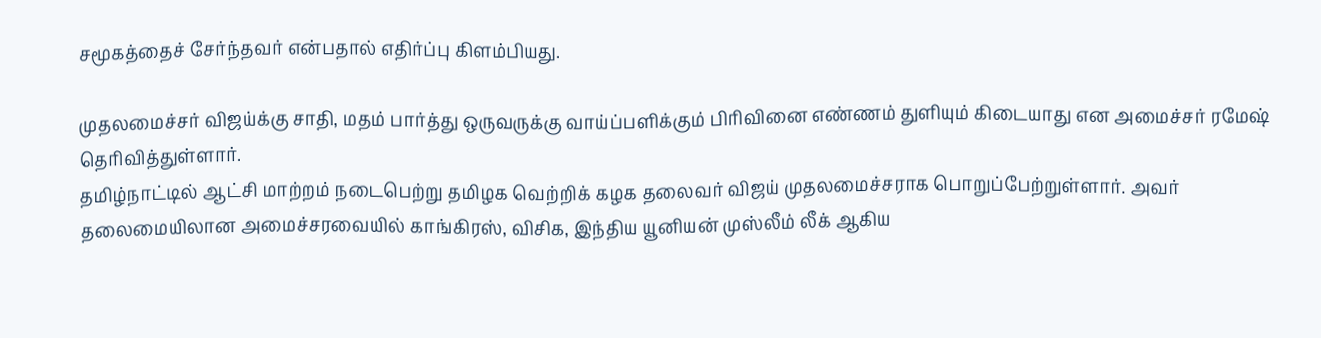சமூகத்தைச் சேர்ந்தவர் என்பதால் எதிர்ப்பு கிளம்பியது.

முதலமைச்சர் விஜய்க்கு சாதி, மதம் பார்த்து ஒருவருக்கு வாய்ப்பளிக்கும் பிரிவினை எண்ணம் துளியும் கிடையாது என அமைச்சர் ரமேஷ் தெரிவித்துள்ளார்.
தமிழ்நாட்டில் ஆட்சி மாற்றம் நடைபெற்று தமிழக வெற்றிக் கழக தலைவர் விஜய் முதலமைச்சராக பொறுப்பேற்றுள்ளார். அவர் தலைமையிலான அமைச்சரவையில் காங்கிரஸ், விசிக, இந்திய யூனியன் முஸ்லீம் லீக் ஆகிய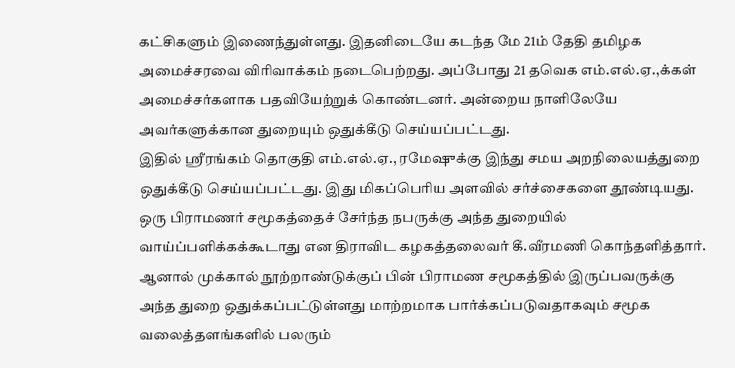கட்சிகளும் இணைந்துள்ளது. இதனிடையே கடந்த மே 21ம் தேதி தமிழக அமைச்சரவை விரிவாக்கம் நடைபெற்றது. அப்போது 21 தவெக எம்.எல்.ஏ.,க்கள் அமைச்சர்களாக பதவியேற்றுக் கொண்டனர். அன்றைய நாளிலேயே அவர்களுக்கான துறையும் ஒதுக்கீடு செய்யப்பட்டது.
இதில் ஸ்ரீரங்கம் தொகுதி எம்.எல்.ஏ., ரமேஷுக்கு இந்து சமய அறநிலையத்துறை ஒதுக்கீடு செய்யப்பட்டது. இது மிகப்பெரிய அளவில் சர்ச்சைகளை தூண்டியது. ஒரு பிராமணர் சமூகத்தைச் சேர்ந்த நபருக்கு அந்த துறையில் வாய்ப்பளிக்கக்கூடாது என திராவிட கழகத்தலைவர் கீ.வீரமணி கொந்தளித்தார். ஆனால் முக்கால் நூற்றாண்டுக்குப் பின் பிராமண சமூகத்தில் இருப்பவருக்கு அந்த துறை ஒதுக்கப்பட்டுள்ளது மாற்றமாக பார்க்கப்படுவதாகவும் சமூக வலைத்தளங்களில் பலரும்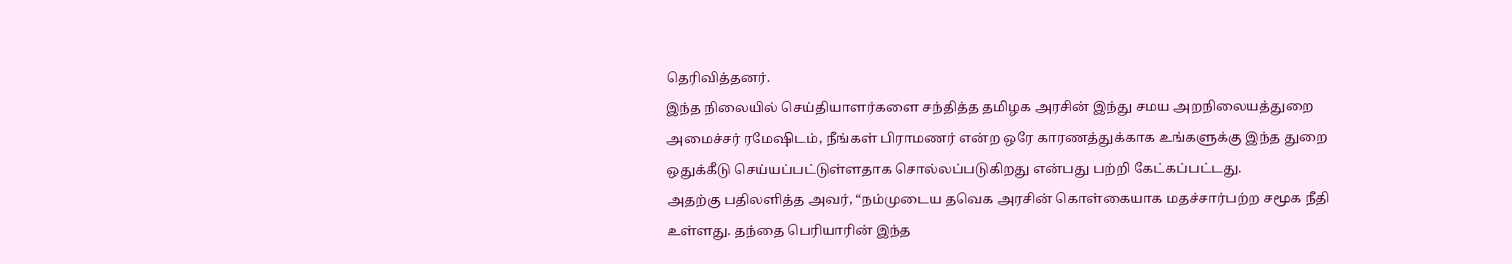தெரிவித்தனர்.
இந்த நிலையில் செய்தியாளர்களை சந்தித்த தமிழக அரசின் இந்து சமய அறநிலையத்துறை அமைச்சர் ரமேஷிடம், நீங்கள் பிராமணர் என்ற ஒரே காரணத்துக்காக உங்களுக்கு இந்த துறை ஒதுக்கீடு செய்யப்பட்டுள்ளதாக சொல்லப்படுகிறது என்பது பற்றி கேட்கப்பட்டது.
அதற்கு பதிலளித்த அவர், “நம்முடைய தவெக அரசின் கொள்கையாக மதச்சார்பற்ற சமூக நீதி உள்ளது. தந்தை பெரியாரின் இந்த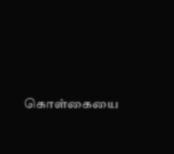கொள்கையை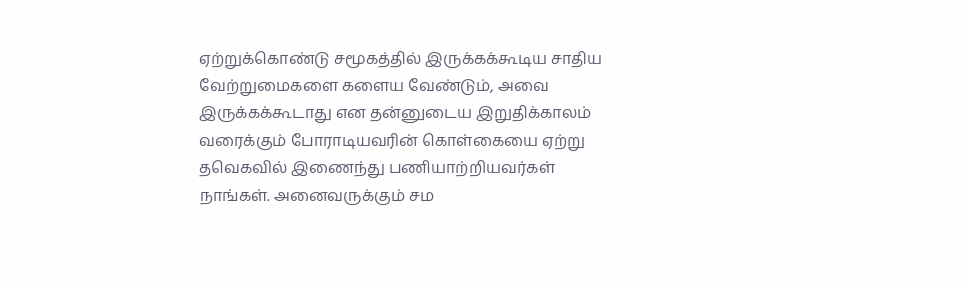ஏற்றுக்கொண்டு சமூகத்தில் இருக்கக்கூடிய சாதிய வேற்றுமைகளை களைய வேண்டும், அவை இருக்கக்கூடாது என தன்னுடைய இறுதிக்காலம் வரைக்கும் போராடியவரின் கொள்கையை ஏற்று தவெகவில் இணைந்து பணியாற்றியவர்கள் நாங்கள். அனைவருக்கும் சம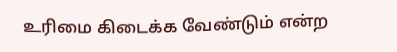உரிமை கிடைக்க வேண்டும் என்ற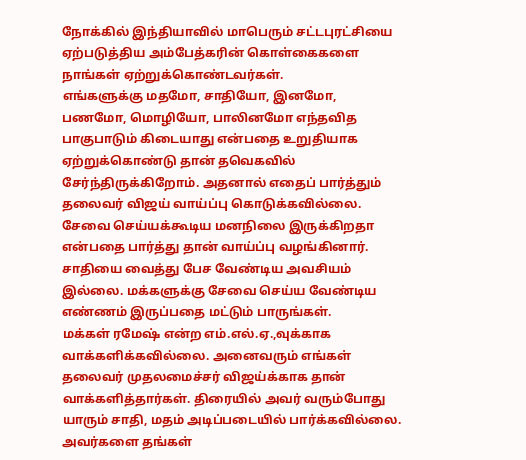நோக்கில் இந்தியாவில் மாபெரும் சட்டபுரட்சியை ஏற்படுத்திய அம்பேத்கரின் கொள்கைகளை நாங்கள் ஏற்றுக்கொண்டவர்கள்.
எங்களுக்கு மதமோ, சாதியோ, இனமோ, பணமோ, மொழியோ, பாலினமோ எந்தவித பாகுபாடும் கிடையாது என்பதை உறுதியாக ஏற்றுக்கொண்டு தான் தவெகவில் சேர்ந்திருக்கிறோம். அதனால் எதைப் பார்த்தும் தலைவர் விஜய் வாய்ப்பு கொடுக்கவில்லை. சேவை செய்யக்கூடிய மனநிலை இருக்கிறதா என்பதை பார்த்து தான் வாய்ப்பு வழங்கினார். சாதியை வைத்து பேச வேண்டிய அவசியம் இல்லை. மக்களுக்கு சேவை செய்ய வேண்டிய எண்ணம் இருப்பதை மட்டும் பாருங்கள்.
மக்கள் ரமேஷ் என்ற எம்.எல்.ஏ.,வுக்காக வாக்களிக்கவில்லை. அனைவரும் எங்கள் தலைவர் முதலமைச்சர் விஜய்க்காக தான் வாக்களித்தார்கள். திரையில் அவர் வரும்போது யாரும் சாதி, மதம் அடிப்படையில் பார்க்கவில்லை. அவர்களை தங்கள்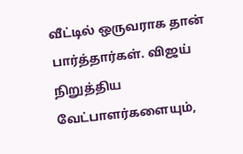வீட்டில் ஒருவராக தான் பார்த்தார்கள். விஜய் நிறுத்திய வேட்பாளர்களையும்,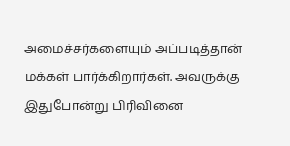அமைச்சர்களையும் அப்படித்தான் மக்கள் பார்க்கிறார்கள். அவருக்கு இதுபோன்று பிரிவினை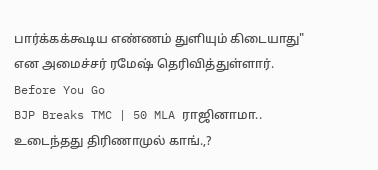பார்க்கக்கூடிய எண்ணம் துளியும் கிடையாது" என அமைச்சர் ரமேஷ் தெரிவித்துள்ளார்.
Before You Go
BJP Breaks TMC | 50 MLA ராஜினாமா.. உடைந்தது திரிணாமுல் காங்.,?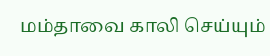மம்தாவை காலி செய்யும்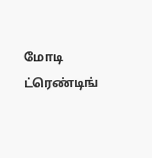மோடி
ட்ரெண்டிங்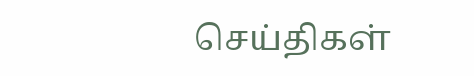செய்திகள்